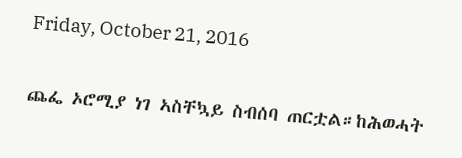Friday, October 21, 2016

ጨፌ ኦሮሚያ ነገ ኣስቸኳይ ስብሰባ ጠርቷል።ከሕወሓት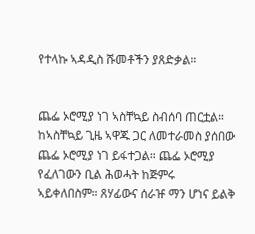የተላኩ ኣዳዲስ ሹመቶችን ያጸድቃል።


ጨፌ ኦሮሚያ ነገ ኣስቸኳይ ስብሰባ ጠርቷል። ከኣስቸኳይ ጊዜ ኣዋጁ ጋር ለመተራመስ ያሰበው ጨፌ ኦሮሚያ ነገ ይፋተጋል። ጨፌ ኦሮሚያ የፈለገውን ቢል ሕወሓት ከጅምሩ ኣይቀለበስም። ጸሃፊውና ሰራዡ ማን ሆነና ይልቅ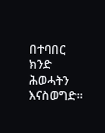በተባበር ክንድ ሕወሓትን እናስወግድ።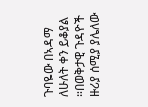ጉባዬው በኣዳማ ለሁለት ቀን ይቆያል ።በወቅታዊ ጉዳዮች ዙሪያ ሰሚያ ያሌለው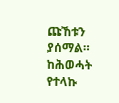ጩኸቱን ያሰማል። ከሕወሓት የተላኩ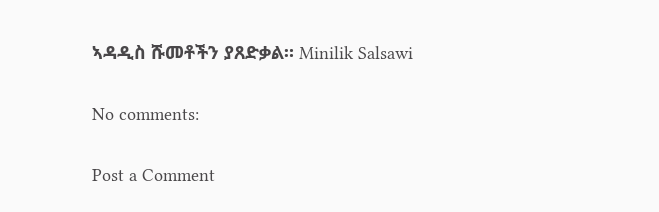ኣዳዲስ ሹመቶችን ያጸድቃል። Minilik Salsawi

No comments:

Post a Comment